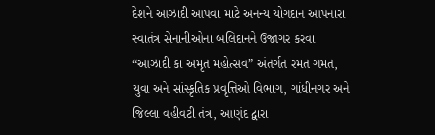દેશને આઝાદી આપવા માટે અનન્ય યોગદાન આપનારા સ્વાતંત્ર સેનાનીઓના બલિદાનને ઉજાગર કરવા “આઝાદી કા અમૃત મહોત્સવ” અંતર્ગત રમત ગમત, યુવા અને સાંસ્કૃતિક પ્રવૃત્તિઓ વિભાગ, ગાંધીનગર અને જિલ્લા વહીવટી તંત્ર, આણંદ દ્વારા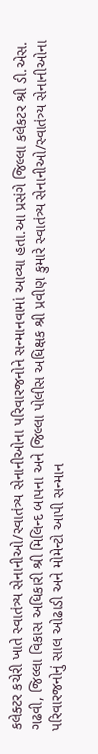કલેક્ટર કચેરી ખાતે સ્વાતંત્ર્ય સેનાનીઓ/સ્વાતંત્ર્ય સેનાનીઓના પરિવારજનોને સન્માનવામાં આવ્યા હતા.આ પ્રસંગે જિલ્લા કલેકટર શ્રી ડી.એસ. ગઢવી, જિલ્લા વિકાસ અધિકારી શ્રી મિલિન્દ બાપના અને જિલ્લા પોલીસ અધિક્ષક શ્રી પ્રવીણ કુમારે સ્વાતંત્ર્ય સેનાનીઓ/સ્વાતંત્ર્ય સેનાનીઓના પરિવારજનોનું સાલ ઓઢાડી અને મોમેન્ટો આપી સન્માન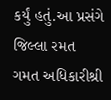કર્યું હતું.આ પ્રસંગે જિલ્લા રમત ગમત અધિકારીશ્રી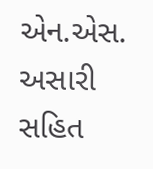એન.એસ. અસારી સહિત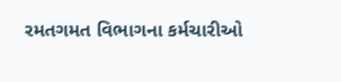રમતગમત વિભાગના કર્મચારીઓ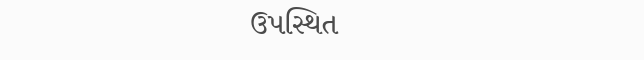ઉપસ્થિત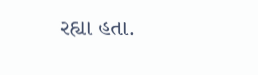રહ્યા હતા.